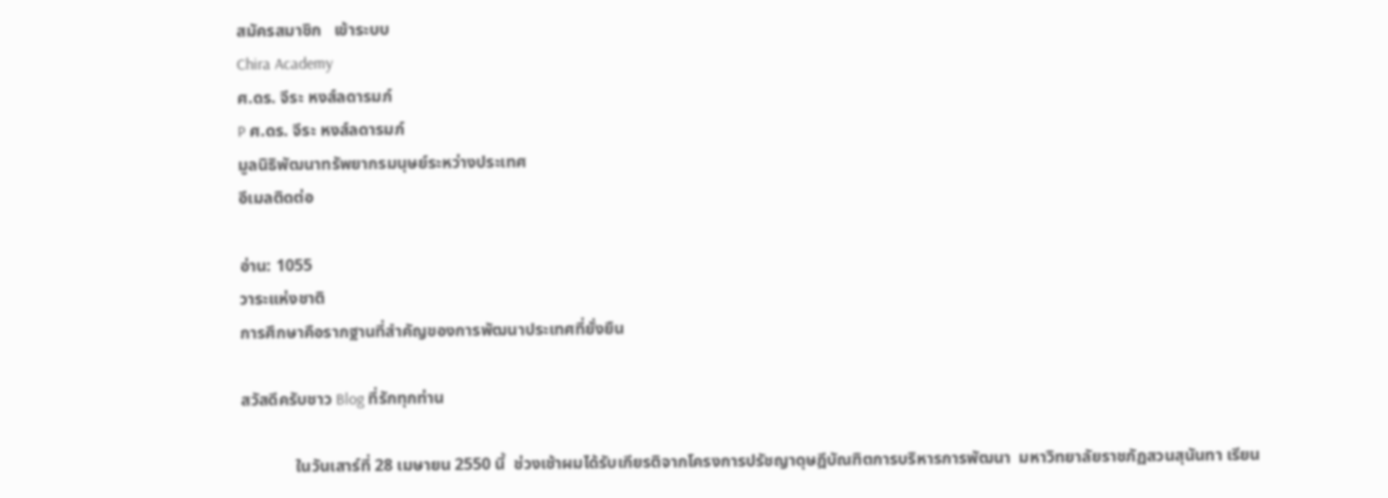สมัครสมาชิก   เข้าระบบ
Chira Academy
ศ.ดร. จีระ หงส์ลดารมภ์
P ศ.ดร. จีระ หงส์ลดารมภ์
มูลนิธิพัฒนาทรัพยากรมนุษย์ระหว่างประเทศ
อีเมลติดต่อ

อ่าน: 1055
วาระแห่งชาติ
การศึกษาคือรากฐานที่สำคัญของการพัฒนาประเทศที่ยั่งยืน

สวัสดีครับชาว Blog ที่รักทุกท่าน

             ในวันเสาร์ที่ 28 เมษายน 2550 นี้  ช่วงเช้าผมได้รับเกียรติจากโครงการปรัชญาดุษฎีบัณฑิตการบริหารการพัฒนา  มหาวิทยาลัยราชภัฏสวนสุนันทา เรียน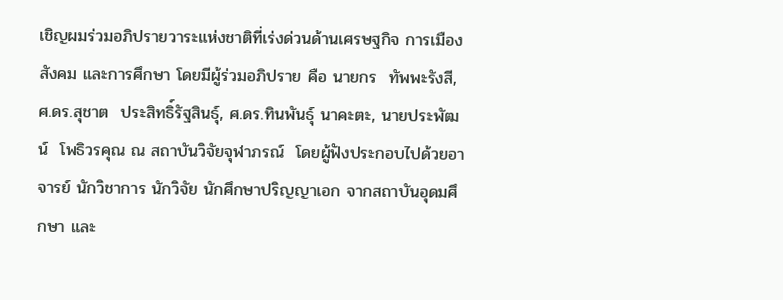เชิญผมร่วมอภิปรายวาระแห่งชาติที่เร่งด่วนด้านเศรษฐกิจ การเมือง สังคม และการศึกษา โดยมีผู้ร่วมอภิปราย คือ นายกร  ทัพพะรังสี,            ศ.ดร.สุชาต  ประสิทธิ์รัฐสินธุ์, ศ.ดร.ทินพันธุ์ นาคะตะ, นายประพัฒน์  โพธิวรคุณ ณ สถาบันวิจัยจุฬาภรณ์  โดยผู้ฟังประกอบไปด้วยอาจารย์ นักวิชาการ นักวิจัย นักศึกษาปริญญาเอก จากสถาบันอุดมศึกษา และ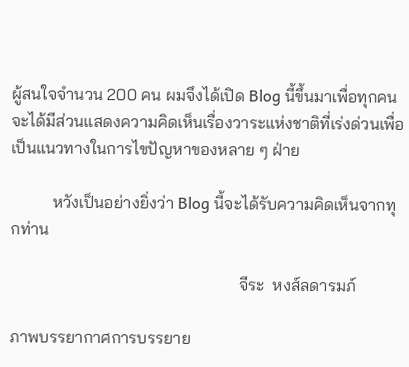ผู้สนใจจำนวน 200 คน ผมจึงได้เปิด Blog นี้ขึ้นมาเพื่อทุกคนจะได้มีส่วนแสดงความคิดเห็นเรื่องวาระแห่งชาติที่เร่งด่วนเพื่อเป็นแนวทางในการไขปัญหาของหลาย ๆ ฝ่าย

          หวังเป็นอย่างยิ่งว่า Blog นี้จะได้รับความคิดเห็นจากทุกท่าน

                                                       จีระ  หงส์ลดารมภ์

ภาพบรรยากาศการบรรยาย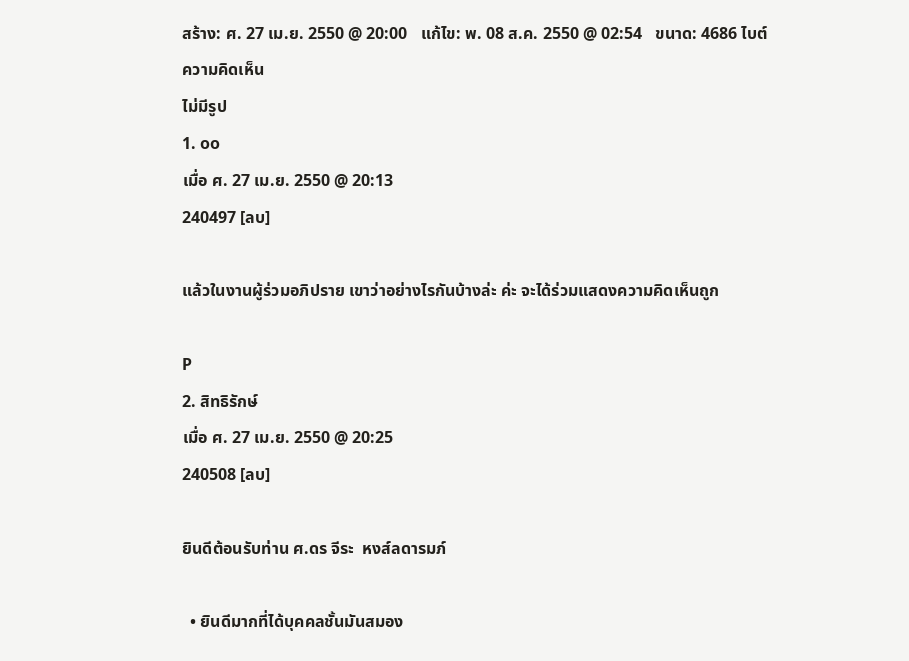สร้าง: ศ. 27 เม.ย. 2550 @ 20:00   แก้ไข: พ. 08 ส.ค. 2550 @ 02:54   ขนาด: 4686 ไบต์
ความคิดเห็น
ไม่มีรูป
1. oo
เมื่อ ศ. 27 เม.ย. 2550 @ 20:13
240497 [ลบ]

แล้วในงานผู้ร่วมอภิปราย เขาว่าอย่างไรกันบ้างล่ะ ค่ะ จะได้ร่วมแสดงความคิดเห็นถูก

P
2. สิทธิรักษ์
เมื่อ ศ. 27 เม.ย. 2550 @ 20:25
240508 [ลบ]

ยินดีต้อนรับท่าน ศ.ดร จีระ  หงส์ลดารมภ์

  • ยินดีมากที่ได้บุคคลชั้นมันสมอง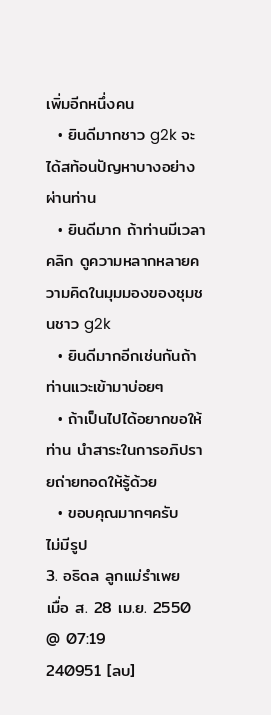เพิ่มอีกหนึ่งคน
  • ยินดีมากชาว g2k จะได้สท้อนปัญหาบางอย่างผ่านท่าน
  • ยินดีมาก ถ้าท่านมีเวลา คลิก ดูความหลากหลายความคิดในมุมมองของชุมชนชาว g2k
  • ยินดีมากอีกเช่นกันถ้าท่านแวะเข้ามาบ่อยๆ
  • ถ้าเป็นไปได้อยากขอให้ท่าน นำสาระในการอภิปรายถ่ายทอดให้รู้ด้วย
  • ขอบคุณมากๆครับ
ไม่มีรูป
3. อธิดล ลูกแม่รำเพย
เมื่อ ส. 28 เม.ย. 2550 @ 07:19
240951 [ลบ]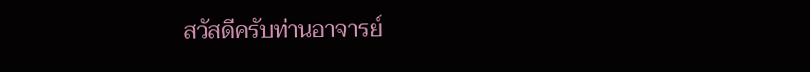สวัสดีครับท่านอาจารย์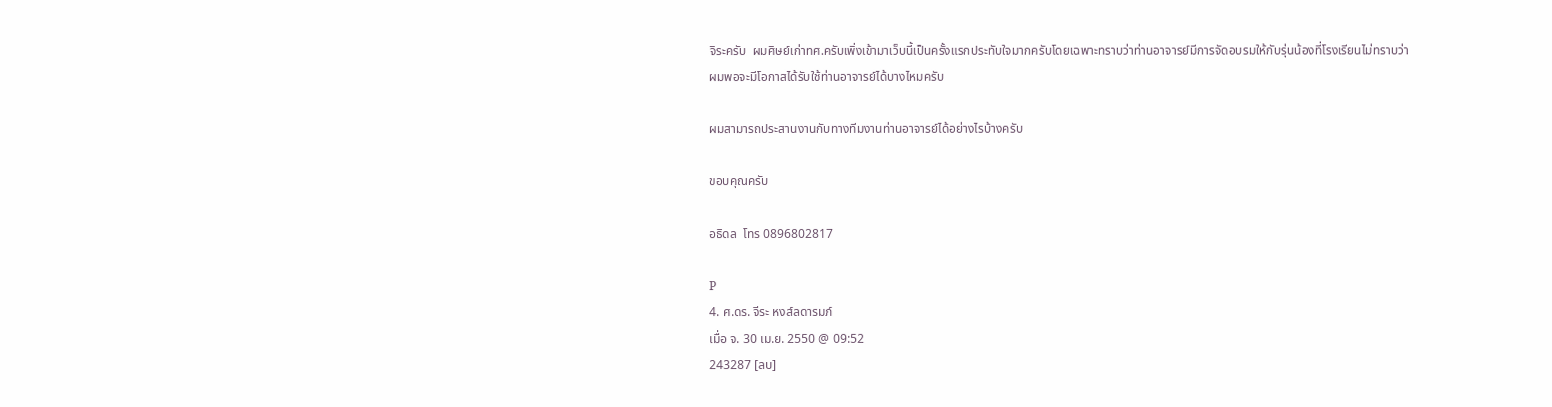จิระครับ  ผมศิษย์เก่าทศ.ครับเพิ่งเข้ามาเว็บนี้เป็นครั้งแรกประทับใจมากครับโดยเฉพาะทราบว่าท่านอาจารย์มีการจัดอบรมให้กับรุ่นน้องที่โรงเรียนไม่ทราบว่าผมพอจะมีโอกาสได้รับใช้ท่านอาจารย์ได้บางไหมครับ

ผมสามารถประสานงานกับทางทีมงานท่านอาจารย์ได้อย่างไรบ้างครับ

ขอบคุณครับ

อธิดล  โทร 0896802817

P
4. ศ.ดร. จีระ หงส์ลดารมภ์
เมื่อ จ. 30 เม.ย. 2550 @ 09:52
243287 [ลบ]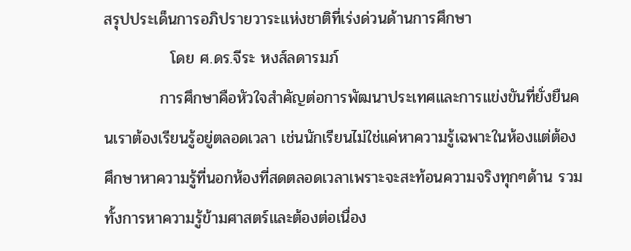สรุปประเด็นการอภิปรายวาระแห่งชาติที่เร่งด่วนด้านการศึกษา
            โดย ศ.ดร.จีระ หงส์ลดารมภ์
          การศึกษาคือหัวใจสำคัญต่อการพัฒนาประเทศและการแข่งขันที่ยั่งยืนคนเราต้องเรียนรู้อยู่ตลอดเวลา เช่นนักเรียนไม่ใช่แค่หาความรู้เฉพาะในห้องแต่ต้องศึกษาหาความรู้ที่นอกห้องที่สดตลอดเวลาเพราะจะสะท้อนความจริงทุกๆด้าน รวมทั้งการหาความรู้ข้ามศาสตร์และต้องต่อเนื่อง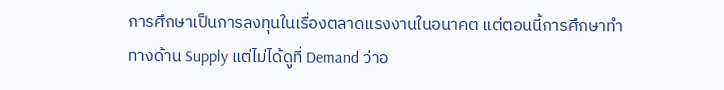การศึกษาเป็นการลงทุนในเรื่องตลาดแรงงานในอนาคต แต่ตอนนี้การศึกษาทำทางด้าน Supply แต่ไม่ได้ดูที่ Demand ว่าอ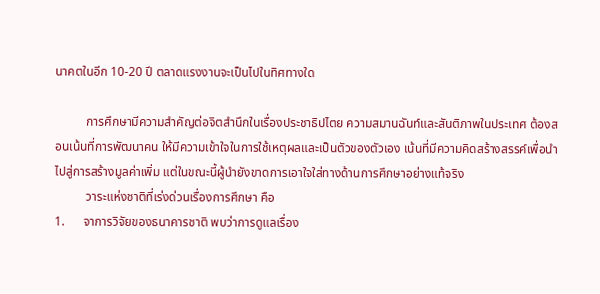นาคตในอีก 10-20 ปี ตลาดแรงงานจะเป็นไปในทิศทางใด

          การศึกษามีความสำคัญต่อจิตสำนึกในเรื่องประชาธิปไตย ความสมานฉันท์และสันติภาพในประเทศ ต้องสอนเน้นที่การพัฒนาคน ให้มีความเข้าใจในการใช้เหตุผลและเป็นตัวของตัวเอง เน้นที่มีความคิดสร้างสรรค์เพื่อนำไปสู่การสร้างมูลค่าเพิ่ม แต่ในขณะนี้ผู้นำยังขาดการเอาใจใส่ทางด้านการศึกษาอย่างแท้จริง
          วาระแห่งชาติที่เร่งด่วนเรื่องการศึกษา คือ
1.      จาการวิจัยของธนาคารชาติ พบว่าการดูแลเรื่อง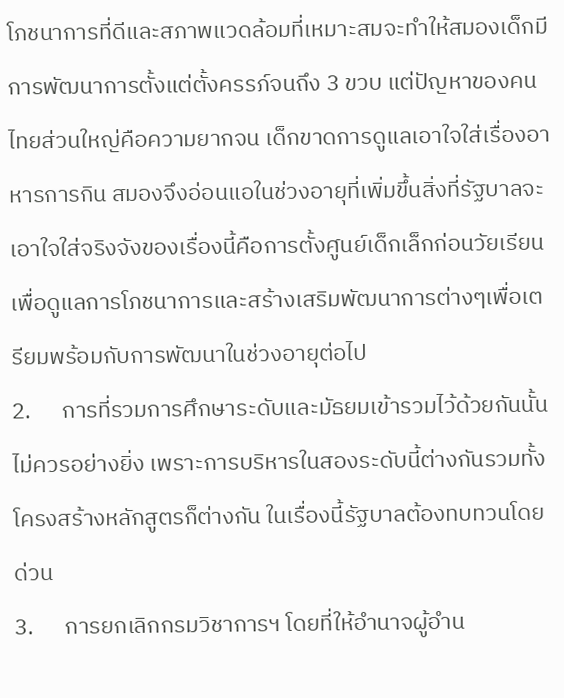โภชนาการที่ดีและสภาพแวดล้อมที่เหมาะสมจะทำให้สมองเด็กมีการพัฒนาการตั้งแต่ตั้งครรภ์จนถึง 3 ขวบ แต่ปัญหาของคนไทยส่วนใหญ่คือความยากจน เด็กขาดการดูแลเอาใจใส่เรื่องอาหารการกิน สมองจึงอ่อนแอในช่วงอายุที่เพิ่มขึ้นสิ่งที่รัฐบาลจะเอาใจใส่จริงจังของเรื่องนี้คือการตั้งศูนย์เด็กเล็กก่อนวัยเรียนเพื่อดูแลการโภชนาการและสร้างเสริมพัฒนาการต่างๆเพื่อเตรียมพร้อมกับการพัฒนาในช่วงอายุต่อไป
2.      การที่รวมการศึกษาระดับและมัธยมเข้ารวมไว้ด้วยกันนั้นไม่ควรอย่างยิ่ง เพราะการบริหารในสองระดับนี้ต่างกันรวมทั้งโครงสร้างหลักสูตรก็ต่างกัน ในเรื่องนี้รัฐบาลต้องทบทวนโดยด่วน
3.      การยกเลิกกรมวิชาการฯ โดยที่ให้อำนาจผู้อำน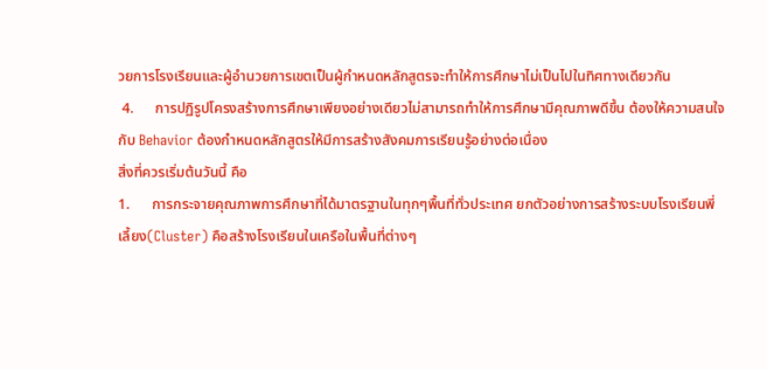วยการโรงเรียนและผู้อำนวยการเขตเป็นผู้กำหนดหลักสูตรจะทำให้การศึกษาไม่เป็นไปในทิศทางเดียวกัน
 4.      การปฏิรูปโครงสร้างการศึกษาเพียงอย่างเดียวไม่สามารถทำให้การศึกษามีคุณภาพดีขึ้น ต้องให้ความสนใจกับ Behavior ต้องกำหนดหลักสูตรให้มีการสร้างสังคมการเรียนรู้อย่างต่อเนื่อง
สิ่งที่ควรเริ่มต้นวันนี้ คือ
1.      การกระจายคุณภาพการศึกษาที่ได้มาตรฐานในทุกๆพื้นที่ทั่วประเทศ ยกตัวอย่างการสร้างระบบโรงเรียนพี่เลี้ยง(Cluster) คือสร้างโรงเรียนในเครือในพื้นที่ต่างๆ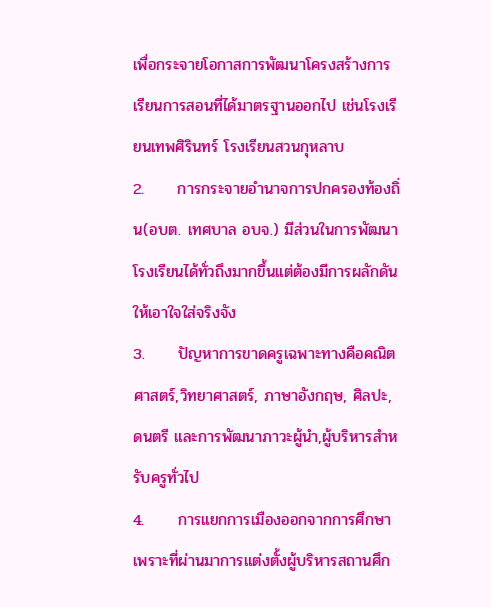เพื่อกระจายโอกาสการพัฒนาโครงสร้างการเรียนการสอนที่ได้มาตรฐานออกไป เช่นโรงเรียนเทพศิรินทร์ โรงเรียนสวนกุหลาบ
2.      การกระจายอำนาจการปกครองท้องถิ่น(อบต. เทศบาล อบจ.) มีส่วนในการพัฒนาโรงเรียนได้ทั่วถึงมากขึ้นแต่ต้องมีการผลักดันให้เอาใจใส่จริงจัง
3.      ปัญหาการขาดครูเฉพาะทางคือคณิตศาสตร์,วิทยาศาสตร์, ภาษาอังกฤษ, ศิลปะ, ดนตรี และการพัฒนาภาวะผู้นำ,ผู้บริหารสำหรับครูทั่วไป
4.      การแยกการเมืองออกจากการศึกษาเพราะที่ผ่านมาการแต่งตั้งผู้บริหารสถานศึก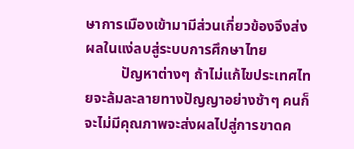ษาการเมืองเข้ามามีส่วนเกี่ยวข้องจึงส่งผลในแง่ลบสู่ระบบการศึกษาไทย
          ปัญหาต่างๆ ถ้าไม่แก้ไขประเทศไทยจะล้มละลายทางปัญญาอย่างช้าๆ คนก็จะไม่มีคุณภาพจะส่งผลไปสู่การขาดค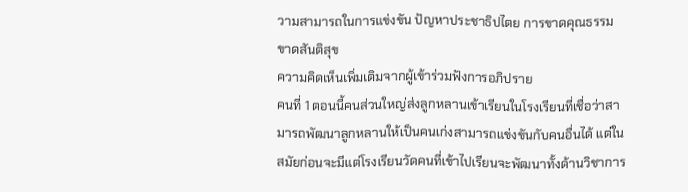วามสามารถในการแข่งขัน ปัญหาประชาธิปไตย การขาดคุณธรรม ขาดสันติสุข
ความคิดเห็นเพิ่มเติมจากผู้เข้าร่วมฟังการอภิปราย
คนที่ 1 ตอนนี้คนส่วนใหญ่ส่งลูกหลานเข้าเรียนในโรงเรียนที่เชื่อว่าสามารถพัฒนาลูกหลานให้เป็นคนเก่งสามารถแข่งขันกับคนอื่นได้ แต่ในสมัยก่อนจะมีแต่โรงเรียนวัดคนที่เข้าไปเรียนจะพัฒนาทั้งด้านวิชาการ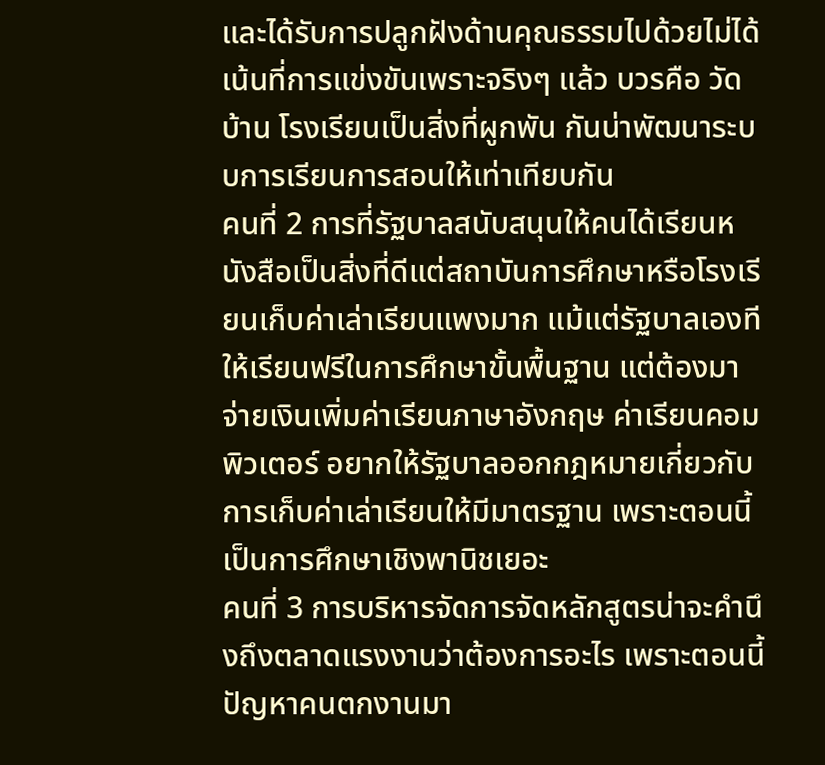และได้รับการปลูกฝังด้านคุณธรรมไปด้วยไม่ได้เน้นที่การแข่งขันเพราะจริงๆ แล้ว บวรคือ วัด บ้าน โรงเรียนเป็นสิ่งที่ผูกพัน กันน่าพัฒนาระบบการเรียนการสอนให้เท่าเทียบกัน
คนที่ 2 การที่รัฐบาลสนับสนุนให้คนได้เรียนหนังสือเป็นสิ่งที่ดีแต่สถาบันการศึกษาหรือโรงเรียนเก็บค่าเล่าเรียนแพงมาก แม้แต่รัฐบาลเองทีให้เรียนฟรีในการศึกษาขั้นพื้นฐาน แต่ต้องมาจ่ายเงินเพิ่มค่าเรียนภาษาอังกฤษ ค่าเรียนคอมพิวเตอร์ อยากให้รัฐบาลออกกฎหมายเกี่ยวกับการเก็บค่าเล่าเรียนให้มีมาตรฐาน เพราะตอนนี้เป็นการศึกษาเชิงพานิชเยอะ
คนที่ 3 การบริหารจัดการจัดหลักสูตรน่าจะคำนึงถึงตลาดแรงงานว่าต้องการอะไร เพราะตอนนี้ปัญหาคนตกงานมา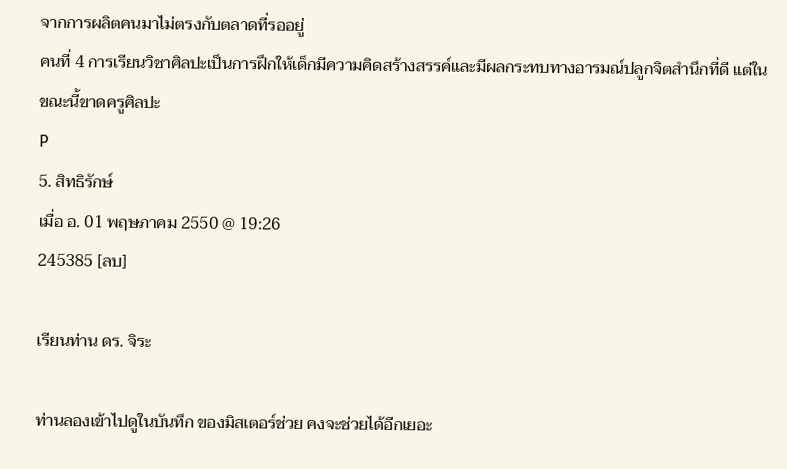จากการผลิตคนมาไม่ตรงกับตลาดที่รออยู่
คนที่ 4 การเรียนวิชาศิลปะเป็นการฝึกให้เด็กมีความคิดสร้างสรรค์และมีผลกระทบทางอารมณ์ปลูกจิตสำนึกที่ดี แต่ในขณะนี้ขาดครูศิลปะ
P
5. สิทธิรักษ์
เมื่อ อ. 01 พฤษภาคม 2550 @ 19:26
245385 [ลบ]

เรียนท่าน ดร. จิระ

ท่านลองเข้าไปดูในบันทึก ของมิสเตอร์ช่วย คงจะช่วยได้อีกเยอะ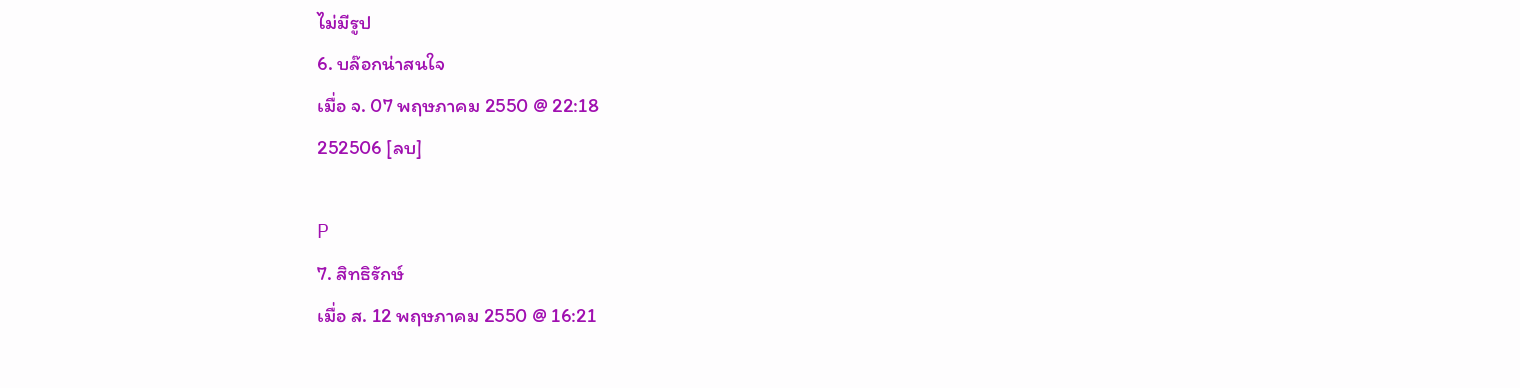ไม่มีรูป
6. บล๊อกน่าสนใจ
เมื่อ จ. 07 พฤษภาคม 2550 @ 22:18
252506 [ลบ]

P
7. สิทธิรักษ์
เมื่อ ส. 12 พฤษภาคม 2550 @ 16:21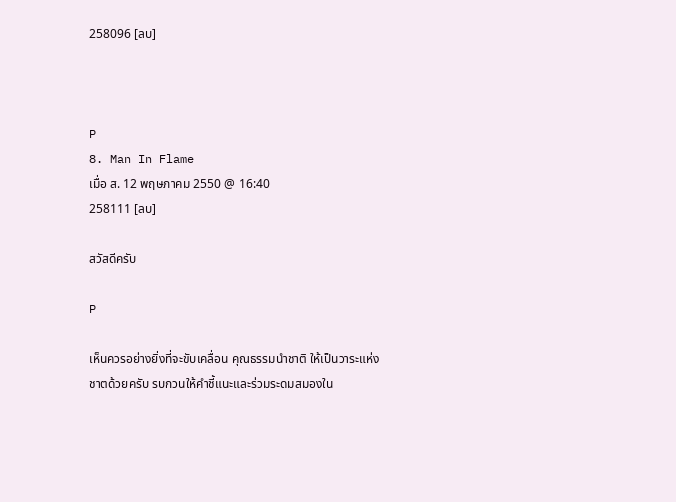258096 [ลบ]



P
8. Man In Flame
เมื่อ ส. 12 พฤษภาคม 2550 @ 16:40
258111 [ลบ]

สวัสดีครับ

P

เห็นควรอย่างยิ่งที่จะขับเคลื่อน คุณธรรมนำชาติ ให้เป็นวาระแห่งชาตด้วยครับ รบกวนให้คำชี้แนะและร่วมระดมสมองใน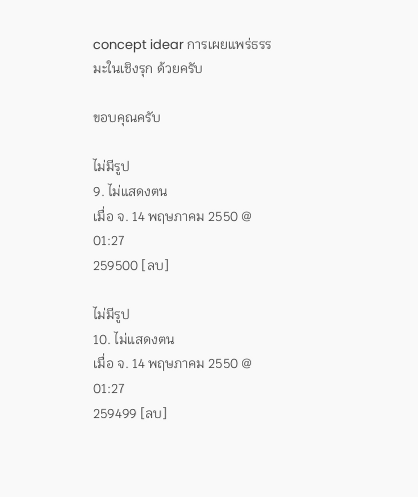concept idear การเผยแพร่ธรรมะในเชิงรุก ด้วยครับ

ขอบคุณครับ

ไม่มีรูป
9. ไม่แสดงตน
เมื่อ จ. 14 พฤษภาคม 2550 @ 01:27
259500 [ลบ]

ไม่มีรูป
10. ไม่แสดงตน
เมื่อ จ. 14 พฤษภาคม 2550 @ 01:27
259499 [ลบ]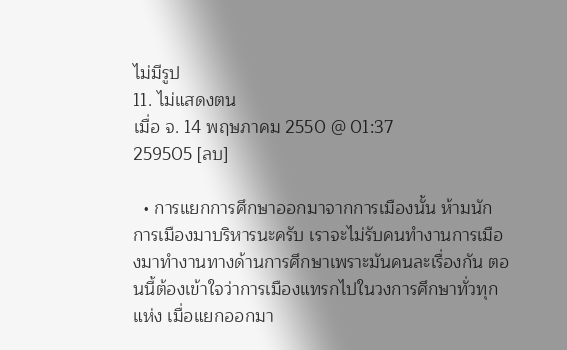ไม่มีรูป
11. ไม่แสดงตน
เมื่อ จ. 14 พฤษภาคม 2550 @ 01:37
259505 [ลบ]

  • การแยกการศึกษาออกมาจากการเมืองนั้น ห้ามนักการเมืองมาบริหารนะครับ เราจะไม่รับคนทำงานการเมืองมาทำงานทางด้านการศึกษาเพราะมันคนละเรื่องกัน ตอนนี้ต้องเข้าใจว่าการเมืองแทรกไปในวงการศึกษาทั่วทุกแห่ง เมื่อแยกออกมา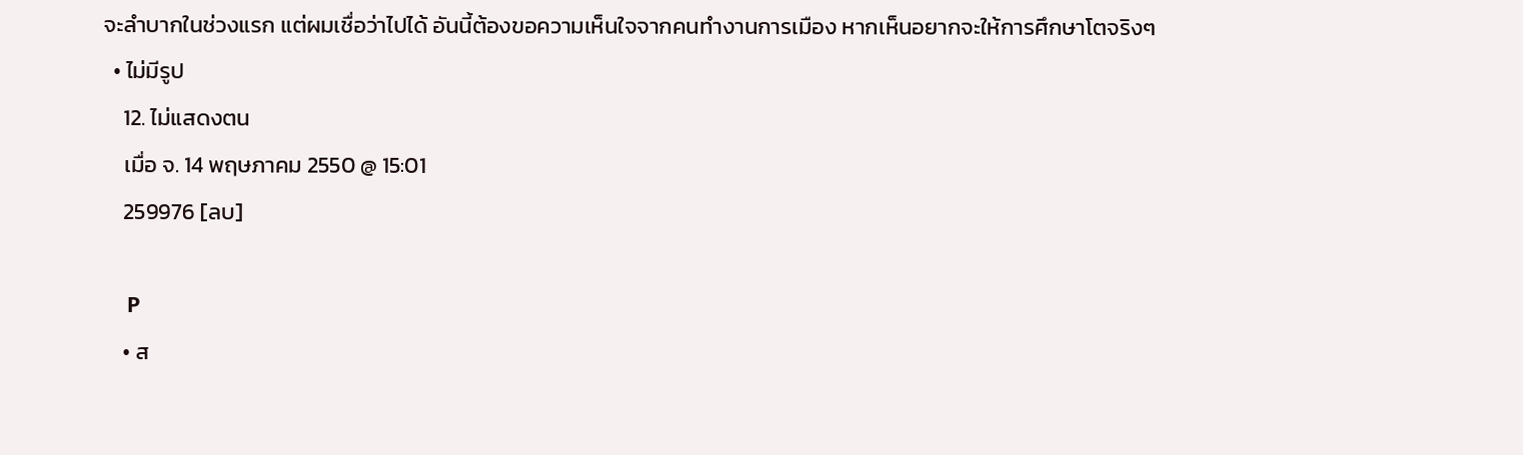จะลำบากในช่วงแรก แต่ผมเชื่อว่าไปได้ อันนี้ต้องขอความเห็นใจจากคนทำงานการเมือง หากเห็นอยากจะให้การศึกษาโตจริงๆ
  • ไม่มีรูป
    12. ไม่แสดงตน
    เมื่อ จ. 14 พฤษภาคม 2550 @ 15:01
    259976 [ลบ]

    P
    • ส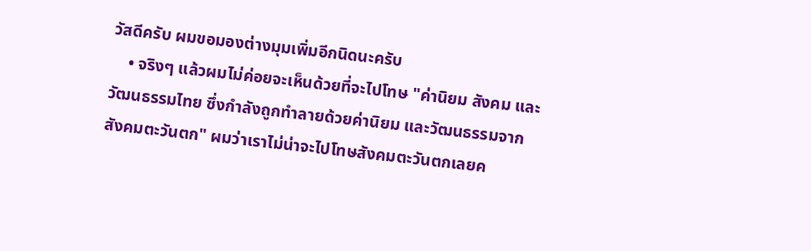วัสดีครับ ผมขอมองต่างมุมเพิ่มอีกนิดนะครับ
    • จริงๆ แล้วผมไม่ค่อยจะเห็นด้วยที่จะไปโทษ "ค่านิยม สังคม และวัฒนธรรมไทย ซึ่งกำลังถูกทำลายด้วยค่านิยม และวัฒนธรรมจากสังคมตะวันตก" ผมว่าเราไม่น่าจะไปโทษสังคมตะวันตกเลยค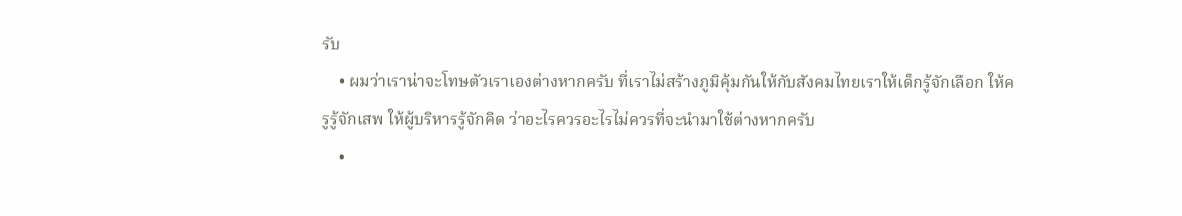รับ
    • ผมว่าเราน่าจะโทษตัวเราเองต่างหากครับ ที่เราไม่สร้างภูมิคุ้มกันให้กับสังคมไทยเราให้เด็กรู้จักเลือก ให้ครูรู้จักเสพ ให้ผู้บริหารรู้จักคิด ว่าอะไรควรอะไรไม่ควรที่จะนำมาใช้ต่างหากครับ
    •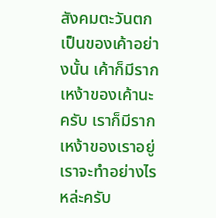สังคมตะวันตกเป็นของเค้าอย่างนั้น เค้าก็มีรากเหง้าของเค้านะครับ เราก็มีรากเหง้าของเราอยู่ เราจะทำอย่างไรหล่ะครับ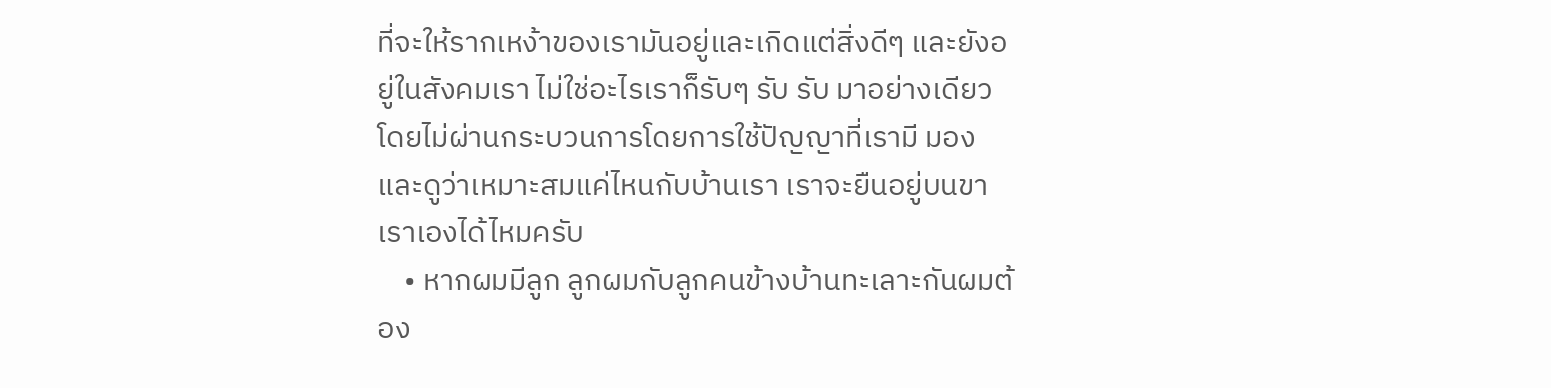ที่จะให้รากเหง้าของเรามันอยู่และเกิดแต่สิ่งดีๆ และยังอยู่ในสังคมเรา ไม่ใช่อะไรเราก็รับๆ รับ รับ มาอย่างเดียว โดยไม่ผ่านกระบวนการโดยการใช้ปัญญาที่เรามี มองและดูว่าเหมาะสมแค่ไหนกับบ้านเรา เราจะยืนอยู่บนขาเราเองได้ไหมครับ
    • หากผมมีลูก ลูกผมกับลูกคนข้างบ้านทะเลาะกันผมต้อง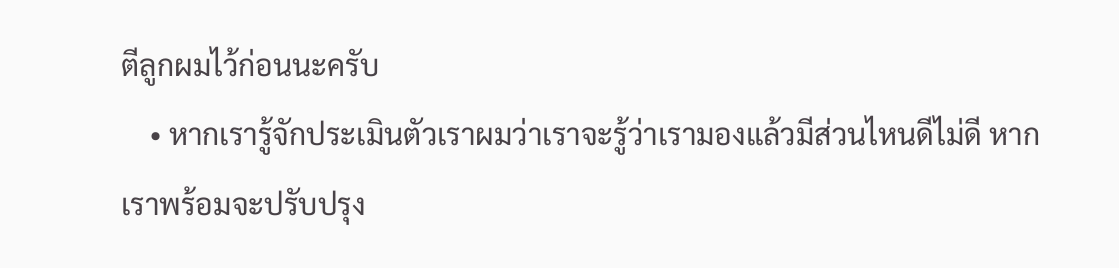ตีลูกผมไว้ก่อนนะครับ
    • หากเรารู้จักประเมินตัวเราผมว่าเราจะรู้ว่าเรามองแล้วมีส่วนไหนดีไม่ดี หากเราพร้อมจะปรับปรุง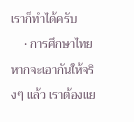เราก็ทำได้ครับ
    • การศึกษาไทย หากจะเอากันให้จริงๆ แล้ว เราต้องแย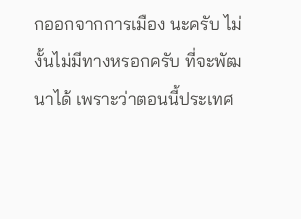กออกจากการเมือง นะครับ ไม่งั้นไม่มีทางหรอกครับ ที่จะพัฒนาได้ เพราะว่าตอนนี้ประเทศ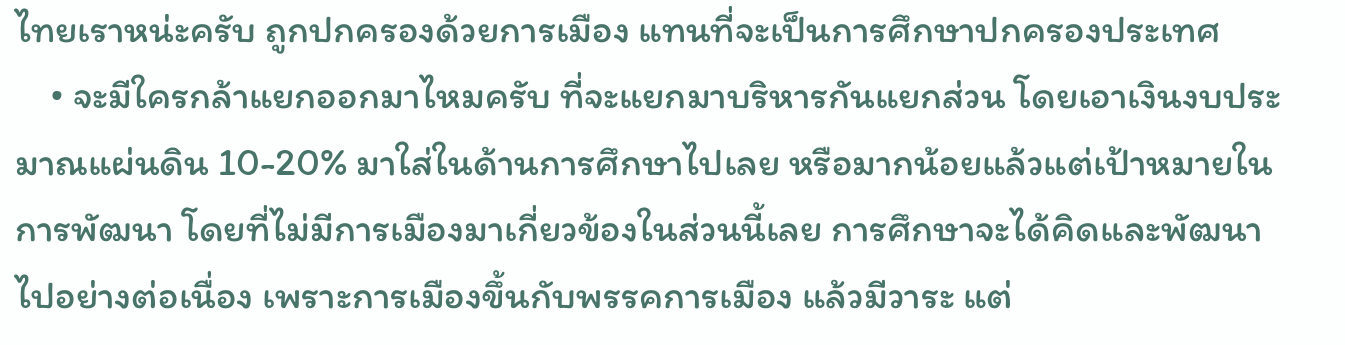ไทยเราหน่ะครับ ถูกปกครองด้วยการเมือง แทนที่จะเป็นการศึกษาปกครองประเทศ
    • จะมีใครกล้าแยกออกมาไหมครับ ที่จะแยกมาบริหารกันแยกส่วน โดยเอาเงินงบประมาณแผ่นดิน 10-20% มาใส่ในด้านการศึกษาไปเลย หรือมากน้อยแล้วแต่เป้าหมายในการพัฒนา โดยที่ไม่มีการเมืองมาเกี่ยวข้องในส่วนนี้เลย การศึกษาจะได้คิดและพัฒนาไปอย่างต่อเนื่อง เพราะการเมืองขึ้นกับพรรคการเมือง แล้วมีวาระ แต่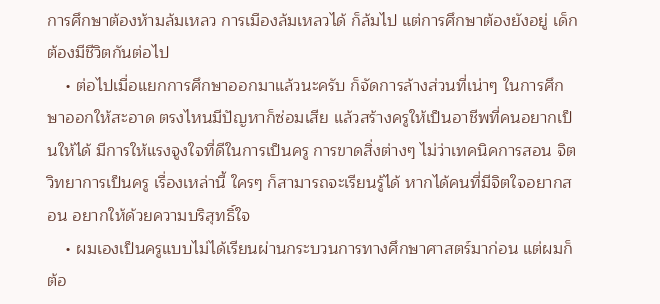การศึกษาต้องห้ามล้มเหลว การเมืองล้มเหลวได้ ก็ล้มไป แต่การศึกษาต้องยังอยู่ เด็กต้องมีชีวิตกันต่อไป
    • ต่อไปเมื่อแยกการศึกษาออกมาแล้วนะครับ ก็จัดการล้างส่วนที่เน่าๆ ในการศึกษาออกให้สะอาด ตรงไหนมีปัญหาก็ซ่อมเสีย แล้วสร้างครูให้เป็นอาชีพที่คนอยากเป็นให้ได้ มีการให้แรงจูงใจที่ดีในการเป็นครู การขาดสิ่งต่างๆ ไม่ว่าเทคนิคการสอน จิตวิทยาการเป็นครู เรื่องเหล่านี้ ใครๆ ก็สามารถจะเรียนรู้ได้ หากได้คนที่มีจิตใจอยากสอน อยากให้ด้วยความบริสุทธิ์ใจ
    • ผมเองเป็นครูแบบไม่ได้เรียนผ่านกระบวนการทางศึกษาศาสตร์มาก่อน แต่ผมก็ต้อ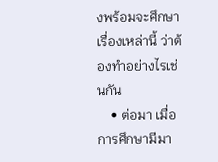งพร้อมจะศึกษาเรื่องเหล่านี้ ว่าต้องทำอย่างไรเช่นกัน
    • ต่อมา เมื่อการศึกษามีมา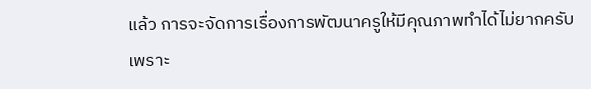แล้ว การจะจัดการเรื่องการพัฒนาครูให้มีคุณภาพทำได้ไม่ยากครับ เพราะ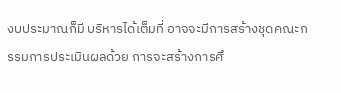งบประมาณก็มี บริหารได้เต็มที่ อาจจะมีการสร้างชุดคณะกรรมการประเมินผลด้วย การจะสร้างการศึ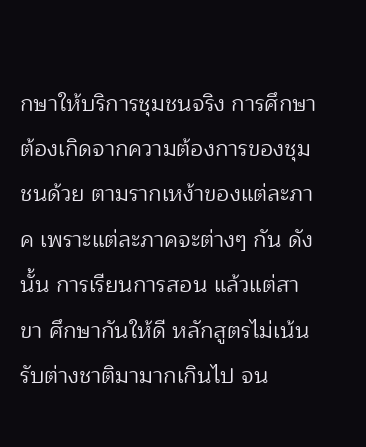กษาให้บริการชุมชนจริง การศึกษาต้องเกิดจากความต้องการของชุมชนด้วย ตามรากเหง้าของแต่ละภาค เพราะแต่ละภาคจะต่างๆ กัน ดังนั้น การเรียนการสอน แล้วแต่สาขา ศึกษากันให้ดี หลักสูตรไม่เน้นรับต่างชาติมามากเกินไป จน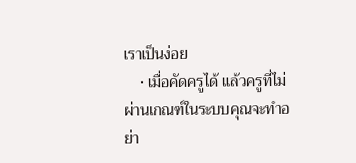เราเป็นง่อย
    • เมื่อคัดครูได้ แล้วครูที่ไม่ผ่านเกณฑ์ในระบบคุณจะทำอย่า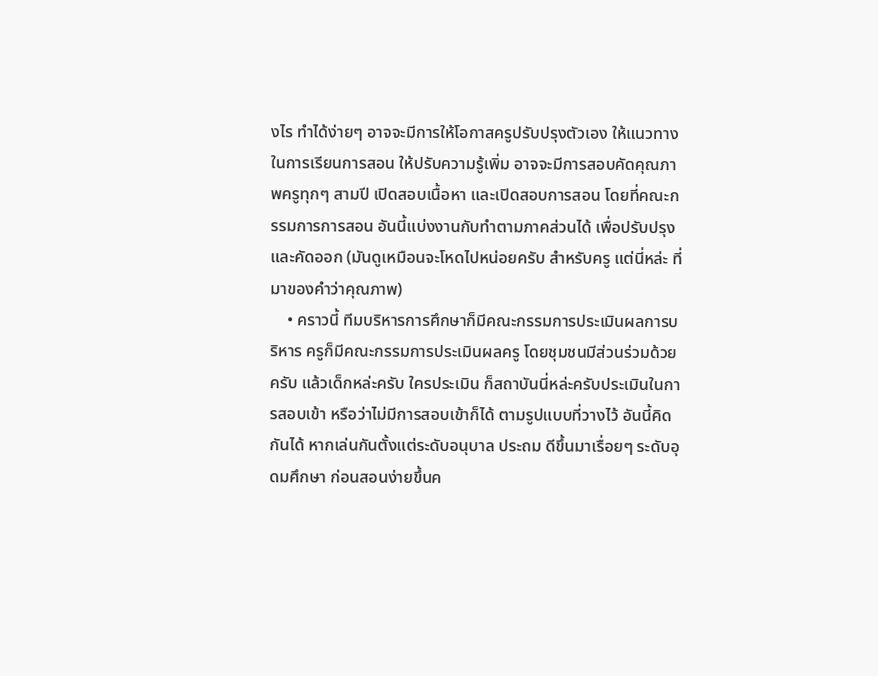งไร ทำได้ง่ายๆ อาจจะมีการให้โอกาสครูปรับปรุงตัวเอง ให้แนวทางในการเรียนการสอน ให้ปรับความรู้เพิ่ม อาจจะมีการสอบคัดคุณภาพครูทุกๆ สามปี เปิดสอบเนื้อหา และเปิดสอบการสอน โดยที่คณะกรรมการการสอน อันนี้แบ่งงานกับทำตามภาคส่วนได้ เพื่อปรับปรุงและคัดออก (มันดูเหมือนจะโหดไปหน่อยครับ สำหรับครู แต่นี่หล่ะ ที่มาของคำว่าคุณภาพ)
    • คราวนี้ ทีมบริหารการศึกษาก็มีคณะกรรมการประเมินผลการบริหาร ครูก็มีคณะกรรมการประเมินผลครู โดยชุมชนมีส่วนร่วมด้วยครับ แล้วเด็กหล่ะครับ ใครประเมิน ก็สถาบันนี่หล่ะครับประเมินในการสอบเข้า หรือว่าไม่มีการสอบเข้าก็ได้ ตามรูปแบบที่วางไว้ อันนี้คิดกันได้ หากเล่นกันตั้งแต่ระดับอนุบาล ประถม ดีขึ้นมาเรื่อยๆ ระดับอุดมศึกษา ก่อนสอนง่ายขึ้นค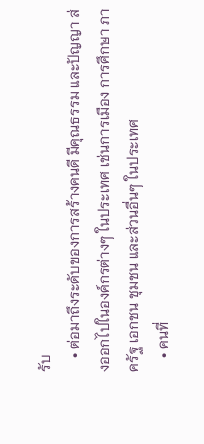รับ
    • ต่อมาถึงระดับของการสร้างคนดี มีคุณธรรม และปัญญา ส่งออกไปในองค์กรต่างๆ ในประเทศ เช่นการเมือง การศึกษา ภาครัฐ เอกชน ชุมชน และส่วนอื่นๆ ในประเทศ
    • คนที่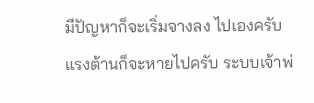มีปัญหาก็จะเริ่มจางลง ไปเองครับ แรงต้านก็จะหายไปครับ ระบบเจ้าพ่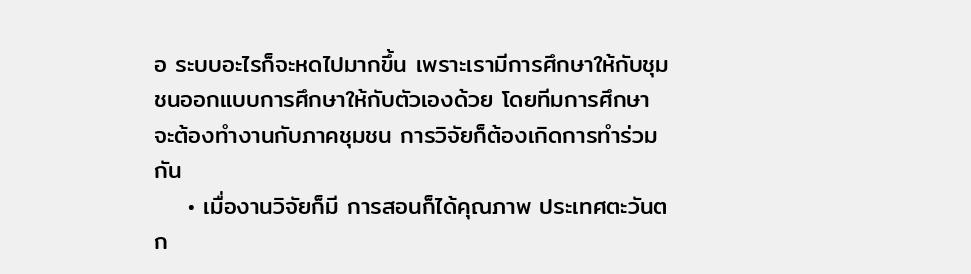อ ระบบอะไรก็จะหดไปมากขึ้น เพราะเรามีการศึกษาให้กับชุมชนออกแบบการศึกษาให้กับตัวเองด้วย โดยทีมการศึกษาจะต้องทำงานกับภาคชุมชน การวิจัยก็ต้องเกิดการทำร่วมกัน
    • เมื่องานวิจัยก็มี การสอนก็ได้คุณภาพ ประเทศตะวันตก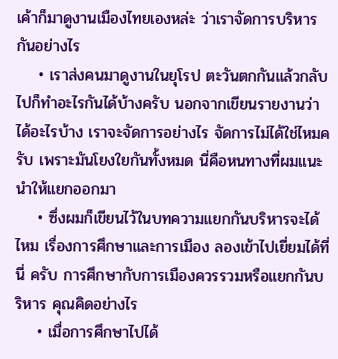เค้าก็มาดูงานเมืองไทยเองหล่ะ ว่าเราจัดการบริหารกันอย่างไร
    • เราส่งคนมาดูงานในยุโรป ตะวันตกกันแล้วกลับไปก็ทำอะไรกันได้บ้างครับ นอกจากเขียนรายงานว่าได้อะไรบ้าง เราจะจัดการอย่างไร จัดการไม่ได้ใช่ไหมครับ เพราะมันโยงใยกันทั้งหมด นี่คือหนทางที่ผมแนะนำให้แยกออกมา
    • ซึ่งผมก็เขียนไว้ในบทความแยกกันบริหารจะได้ไหม เรื่องการศึกษาและการเมือง ลองเข้าไปเยี่ยมได้ที่นี่ ครับ การศึกษากับการเมืองควรรวมหรือแยกกันบริหาร คุณคิดอย่างไร
    • เมื่อการศึกษาไปได้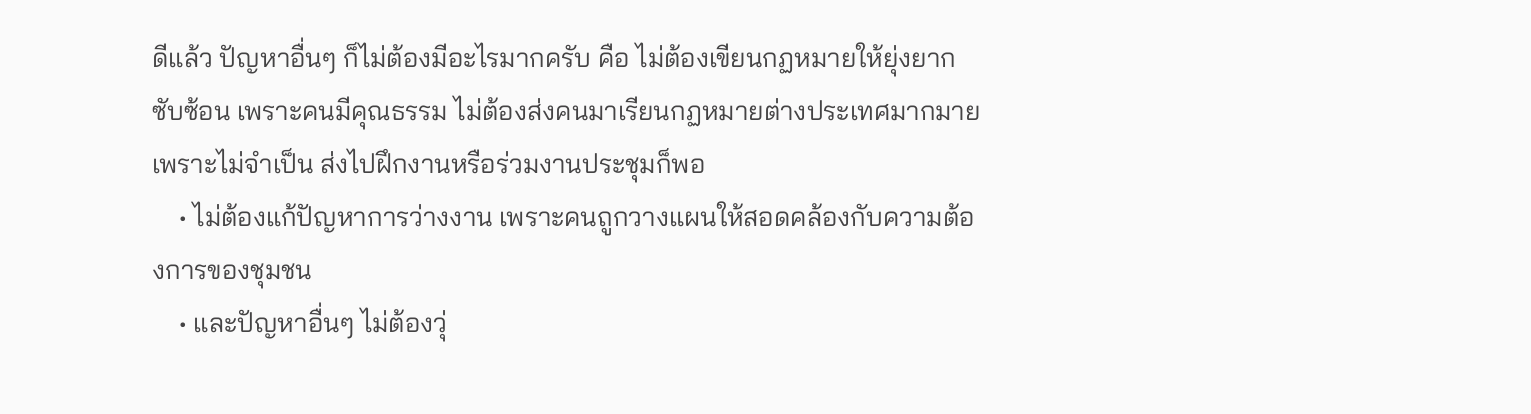ดีแล้ว ปัญหาอื่นๆ ก็ไม่ต้องมีอะไรมากครับ คือ ไม่ต้องเขียนกฏหมายให้ยุ่งยาก ซับซ้อน เพราะคนมีคุณธรรม ไม่ต้องส่งคนมาเรียนกฏหมายต่างประเทศมากมาย เพราะไม่จำเป็น ส่งไปฝึกงานหรือร่วมงานประชุมก็พอ
    • ไม่ต้องแก้ปัญหาการว่างงาน เพราะคนถูกวางแผนให้สอดคล้องกับความต้องการของชุมชน
    • และปัญหาอื่นๆ ไม่ต้องวุ่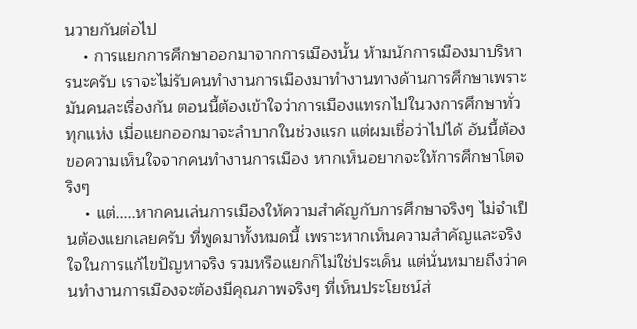นวายกันต่อไป
    • การแยกการศึกษาออกมาจากการเมืองนั้น ห้ามนักการเมืองมาบริหารนะครับ เราจะไม่รับคนทำงานการเมืองมาทำงานทางด้านการศึกษาเพราะมันคนละเรื่องกัน ตอนนี้ต้องเข้าใจว่าการเมืองแทรกไปในวงการศึกษาทั่วทุกแห่ง เมื่อแยกออกมาจะลำบากในช่วงแรก แต่ผมเชื่อว่าไปได้ อันนี้ต้องขอความเห็นใจจากคนทำงานการเมือง หากเห็นอยากจะให้การศึกษาโตจริงๆ
    • แต่.....หากคนเล่นการเมืองให้ความสำคัญกับการศึกษาจริงๆ ไม่จำเป็นต้องแยกเลยครับ ที่พูดมาทั้งหมดนี้ เพราะหากเห็นความสำคัญและจริงใจในการแก้ไขปัญหาจริง รวมหรือแยกก็ไม่ใช่ประเด็น แต่นั่นหมายถึงว่าคนทำงานการเมืองจะต้องมีคุณภาพจริงๆ ที่เห็นประโยชน์ส่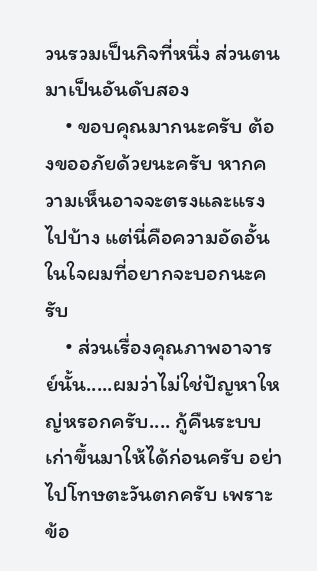วนรวมเป็นกิจที่หนึ่ง ส่วนตนมาเป็นอันดับสอง
    • ขอบคุณมากนะครับ ต้องขออภัยด้วยนะครับ หากความเห็นอาจจะตรงและแรงไปบ้าง แต่นี่คือความอัดอั้นในใจผมที่อยากจะบอกนะครับ
    • ส่วนเรื่องคุณภาพอาจารย์นั้น.....ผมว่าไม่ใช่ปัญหาใหญ่หรอกครับ.... กู้คืนระบบเก่าขึ้นมาให้ได้ก่อนครับ อย่าไปโทษตะวันตกครับ เพราะข้อ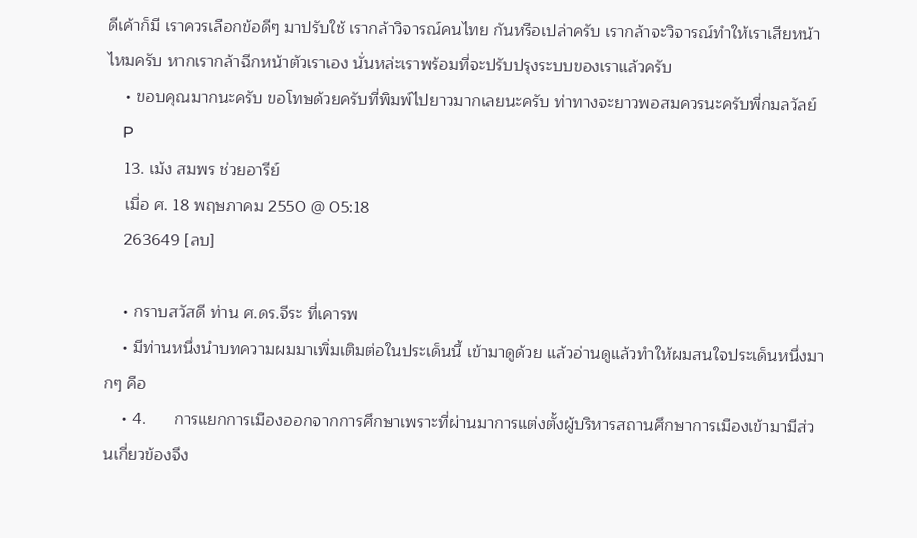ดีเค้าก็มี เราควรเลือกข้อดีๆ มาปรับใช้ เรากล้าวิจารณ์คนไทย กันหรือเปล่าครับ เรากล้าจะวิจารณ์ทำให้เราเสียหน้าไหมครับ หากเรากล้าฉีกหน้าตัวเราเอง นั่นหล่ะเราพร้อมที่จะปรับปรุงระบบของเราแล้วครับ
    • ขอบคุณมากนะครับ ขอโทษด้วยครับที่พิมพ์ไปยาวมากเลยนะครับ ท่าทางจะยาวพอสมควรนะครับพี่กมลวัลย์
    P
    13. เม้ง สมพร ช่วยอารีย์
    เมื่อ ศ. 18 พฤษภาคม 2550 @ 05:18
    263649 [ลบ]

    • กราบสวัสดี ท่าน ศ.ดร.จีระ ที่เคารพ
    • มีท่านหนึ่งนำบทความผมมาเพิ่มเติมต่อในประเด็นนี้ เข้ามาดูด้วย แล้วอ่านดูแล้วทำให้ผมสนใจประเด็นหนึ่งมากๆ คือ
    • 4.      การแยกการเมืองออกจากการศึกษาเพราะที่ผ่านมาการแต่งตั้งผู้บริหารสถานศึกษาการเมืองเข้ามามีส่วนเกี่ยวข้องจึง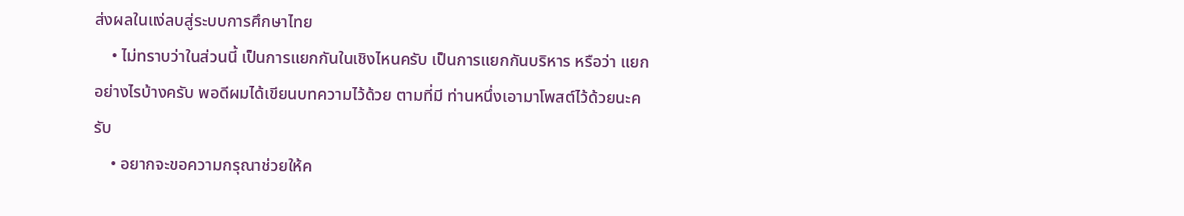ส่งผลในแง่ลบสู่ระบบการศึกษาไทย
    • ไม่ทราบว่าในส่วนนี้ เป็นการแยกกันในเชิงไหนครับ เป็นการแยกกันบริหาร หรือว่า แยกอย่างไรบ้างครับ พอดีผมได้เขียนบทความไว้ด้วย ตามที่มี ท่านหนึ่งเอามาโพสต์ไว้ด้วยนะครับ
    • อยากจะขอความกรุณาช่วยให้ค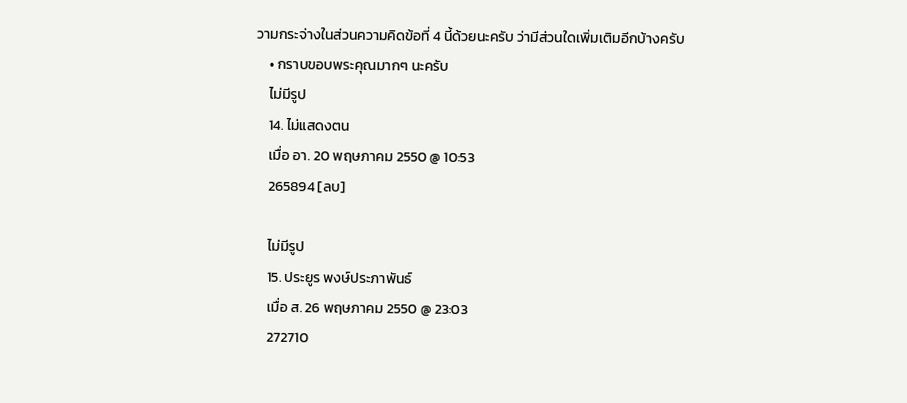วามกระจ่างในส่วนความคิดข้อที่ 4 นี้ด้วยนะครับ ว่ามีส่วนใดเพิ่มเติมอีกบ้างครับ
    • กราบขอบพระคุณมากๆ นะครับ
    ไม่มีรูป
    14. ไม่แสดงตน
    เมื่อ อา. 20 พฤษภาคม 2550 @ 10:53
    265894 [ลบ]

    ไม่มีรูป
    15. ประยูร พงษ์ประภาพันธ์
    เมื่อ ส. 26 พฤษภาคม 2550 @ 23:03
    272710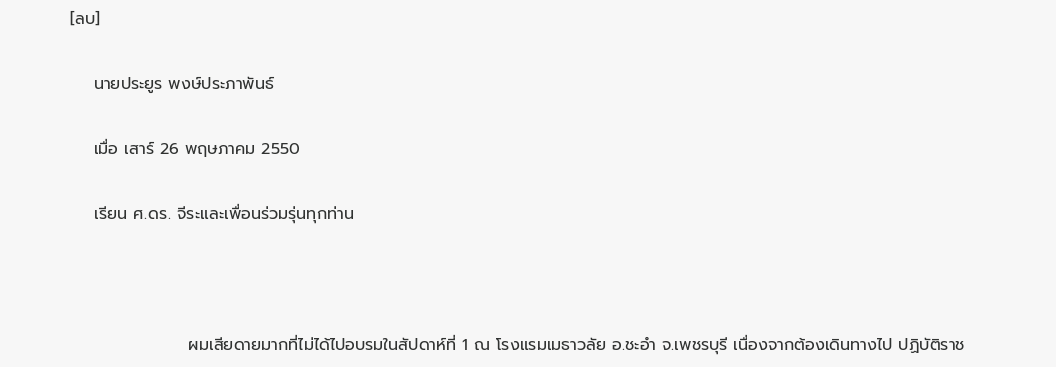[ลบ]

    นายประยูร พงษ์ประภาพันธ์

    เมื่อ เสาร์ 26 พฤษภาคม 2550

    เรียน ศ.ดร. จีระและเพื่อนร่วมรุ่นทุกท่าน



                    ผมเสียดายมากที่ไม่ได้ไปอบรมในสัปดาห์ที่ 1 ณ โรงแรมเมธาวลัย อ.ชะอำ จ.เพชรบุรี เนื่องจากต้องเดินทางไป ปฏิบัติราช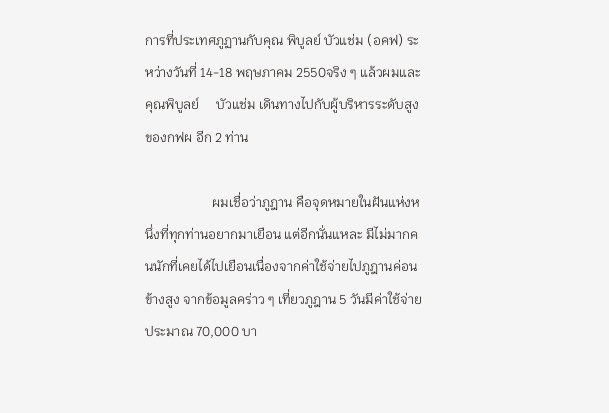การที่ประเทศภูฏานกับคุณ พิบูลย์ บัวแช่ม (อคฟ) ระหว่างวันที่ 14-18 พฤษภาคม 2550จริง ๆ แล้วผมและคุณพิบูลย์     บัวแช่ม เดินทางไปกับผู้บริหารระดับสูงของกฟผ อีก 2 ท่าน

                    ผมเชื่อว่าภูฎาน คือจุดหมายในฝันแห่งหนึ่งที่ทุกท่านอยากมาเยือน แต่อีกนั่นแหละ มีไม่มากคนนักที่เคยได้ไปเยือนเนื่องจากค่าใช้จ่ายไปภูฎานค่อนข้างสูง จากข้อมูลคร่าว ๆ เที่ยวภูฎาน 5 วันมีค่าใช้จ่ายประมาณ 70,000 บา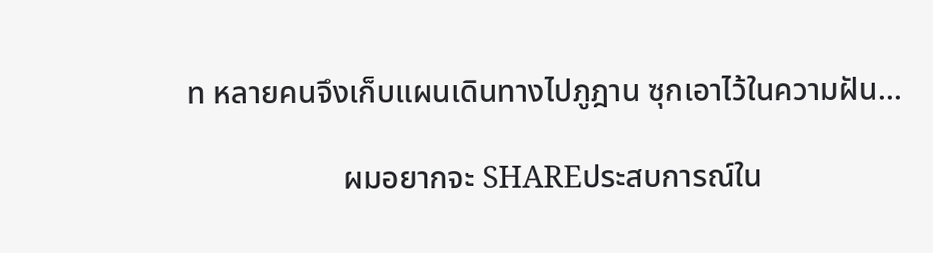ท หลายคนจึงเก็บแผนเดินทางไปภูฎาน ซุกเอาไว้ในความฝัน...

                    ผมอยากจะ SHAREประสบการณ์ใน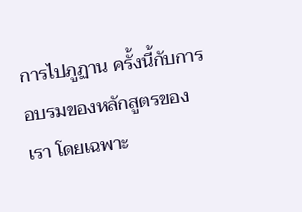การไปภูฏาน ครั้งนี้กับการอบรมของหลักสูตรของเรา โดยเฉพาะ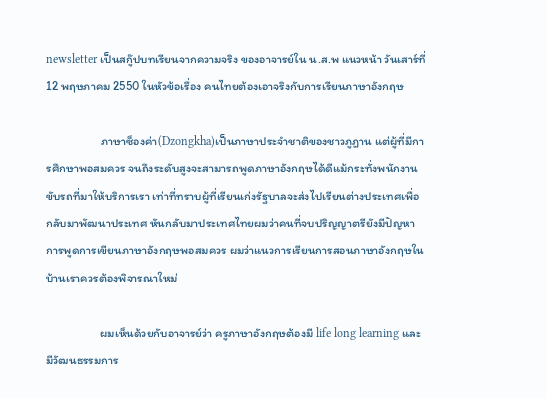newsletter เป็นสกู๊ปบทเรียนจากความจริง ของอาจารย์ใน น.ส.พ แนวหน้า วันเสาร์ที่ 12 พฤษภาคม 2550 ในหัวข้อเรื่อง คนไทยต้องเอาจริงกับการเรียนภาษาอังกฤษ

                    ภาษาซ็องค่า(Dzongkha)เป็นภาษาประจำชาติของชาวภูฎาน แต่ผู้ที่มีการศึกษาพอสมควร จนถึงระดับสูงจะสามารถพูดภาษาอังกฤษได้ดีแม้กระทั่งพนักงานขับรถที่มาให้บริการเรา เท่าที่ทราบผู้ที่เรียนเก่งรัฐบาลจะส่งไปเรียนต่างประเทศเพื่อกลับมาพัฒนาประเทศ หันกลับมาประเทศไทยผมว่าคนที่จบปริญญาตรียังมีปัญหาการพูดการเขียนภาษาอังกฤษพอสมควร ผมว่าแนวการเรียนการสอนภาษาอังกฤษในบ้านเราควรต้องพิจารณาใหม่

                    ผมเห็นด้วยกับอาจารย์ว่า ครูภาษาอังกฤษต้องมี life long learning และมีวัฒนธรรมการ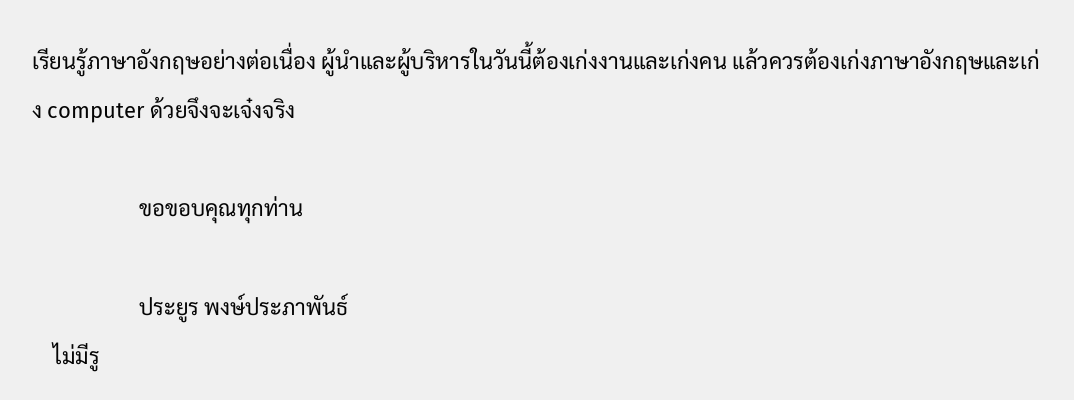เรียนรู้ภาษาอังกฤษอย่างต่อเนื่อง ผู้นำและผู้บริหารในวันนี้ต้องเก่งงานและเก่งคน แล้วควรต้องเก่งภาษาอังกฤษและเก่ง computer ด้วยจึงจะเจ๋งจริง

                    ขอขอบคุณทุกท่าน

                    ประยูร พงษ์ประภาพันธ์
    ไม่มีรู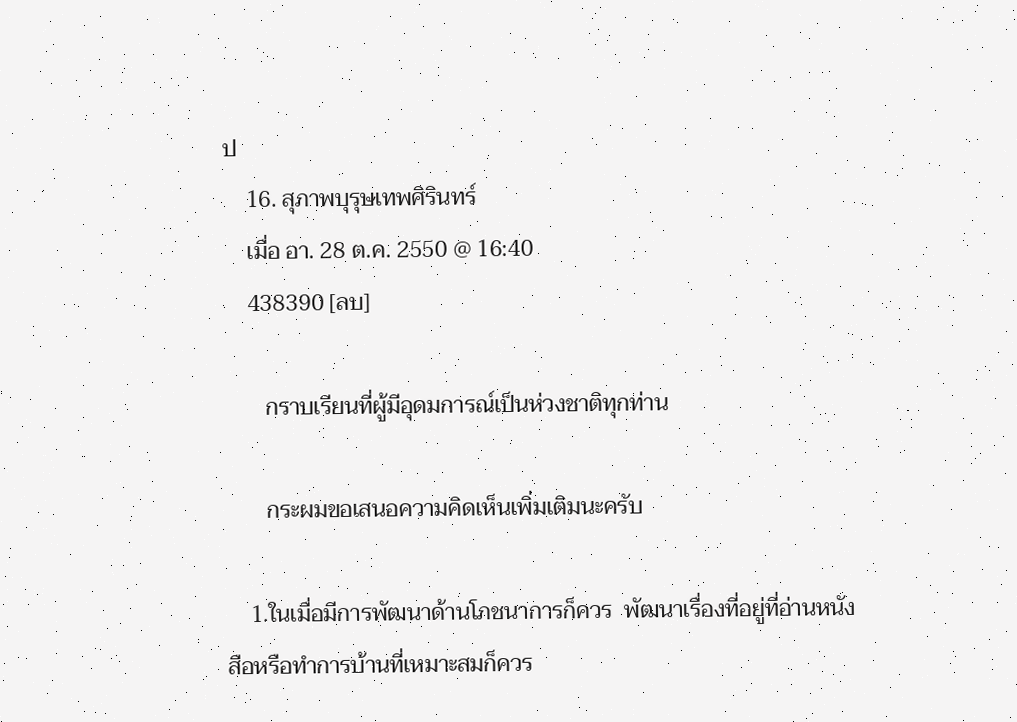ป
    16. สุภาพบุรุษเทพศิรินทร์
    เมื่อ อา. 28 ต.ค. 2550 @ 16:40
    438390 [ลบ]

       กราบเรียนที่ผู้มีอุดมการณ์เป็นห่วงชาติทุกท่าน

       กระผมขอเสนอความคิดเห็นเพิ่มเติมนะครับ

    1.ในเมื่อมีการพัฒนาด้านโภชนาการก็ควร  พัฒนาเรื่องที่อยู่ที่อ่านหนังสือหรือทำการบ้านที่เหมาะสมก็ควร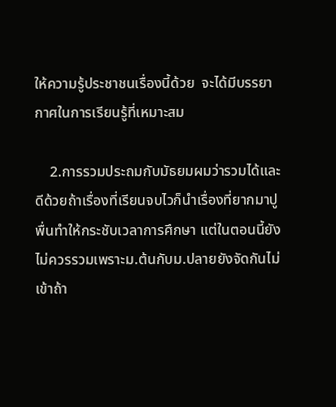ให้ความรู้ประชาชนเรื่องนี้ด้วย  จะได้มีบรรยากาศในการเรียนรู้ที่เหมาะสม

    2.การรวมประถมกับมัธยมผมว่ารวมได้และดีด้วยถ้าเรื่องที่เรียนจบไวก็นำเรื่องที่ยากมาปูพื่นทำให้กระชับเวลาการศึกษา แต่ในตอนนี้ยังไม่ควรรวมเพราะม.ต้นกับม.ปลายยังจัดกันไม่เข้าถ้า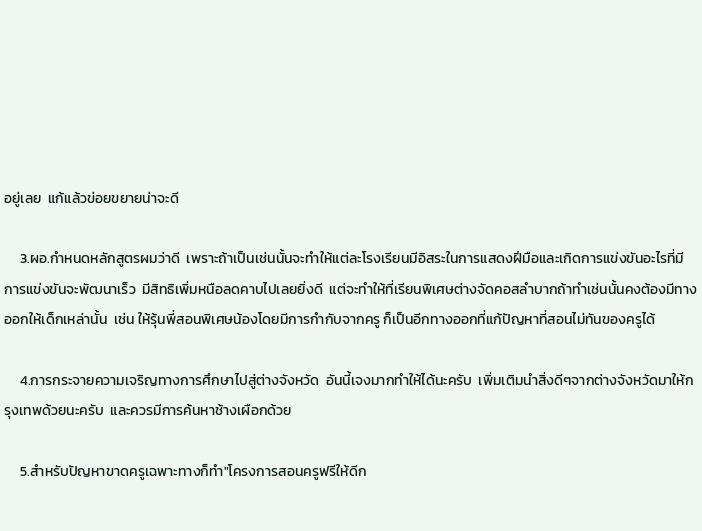อยู่เลย  แก้แล้วข่อยขยายน่าจะดี

     3.ผอ.กำหนดหลักสูตรผมว่าดี  เพราะถ้าเป็นเช่นนั้นจะทำให้แต่ละโรงเรียนมีอิสระในการแสดงฝีมือและเกิดการแข่งขันอะไรที่มีการแข่งขันจะพัฒนาเร็ว  มีสิทธิเพิ่มหนือลดคาบไปเลยยิ่งดี  แต่จะทำให้ที่เรียนพิเศษต่างจัดคอสลำบากถ้าทำเช่นนั้นคงต้องมีทางออกให้เด็กเหล่านั้น  เช่น ให้รุ้นพี่สอนพิเศษน้องโดยมีการกำกับจากครู ก็เป็นอีกทางออกที่แก้ปัญหาที่สอนไม่ทันของครูได้

     4.การกระจายความเจริญทางการศึกษาไปสู่ต่างจังหวัด  อันนี้เจงมากทำให้ได้นะครับ  เพิ่มเติมนำสิ่งดีๆจากต่างจังหวัดมาให้กรุงเทพด้วยนะครับ  และควรมีการค้นหาช้างเผือกด้วย

     5.สำหรับปัญหาขาดครูเฉพาะทางก็ทำ"โครงการสอนครูฟรีให้ดีก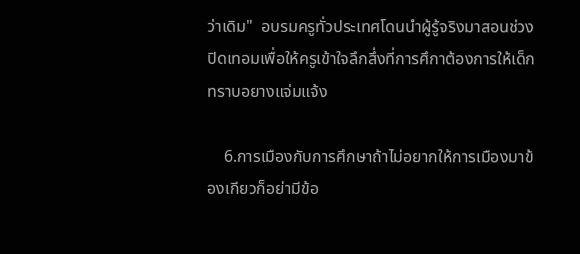ว่าเดิม"  อบรมครูทั่วประเทศโดนนำผู้รู้จริงมาสอนช่วงปิดเทอมเพื่อให้ครูเข้าใจลึกสึ่งที่การศึกาต้องการให้เด็กทราบอยางแจ่มแจ้ง

    6.การเมืองกับการศึกษาถ้าไม่อยากให้การเมืองมาข้องเกียวก็อย่ามีข้อ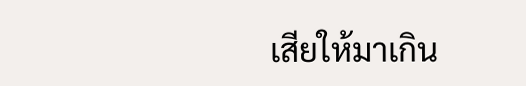เสียให้มาเกิน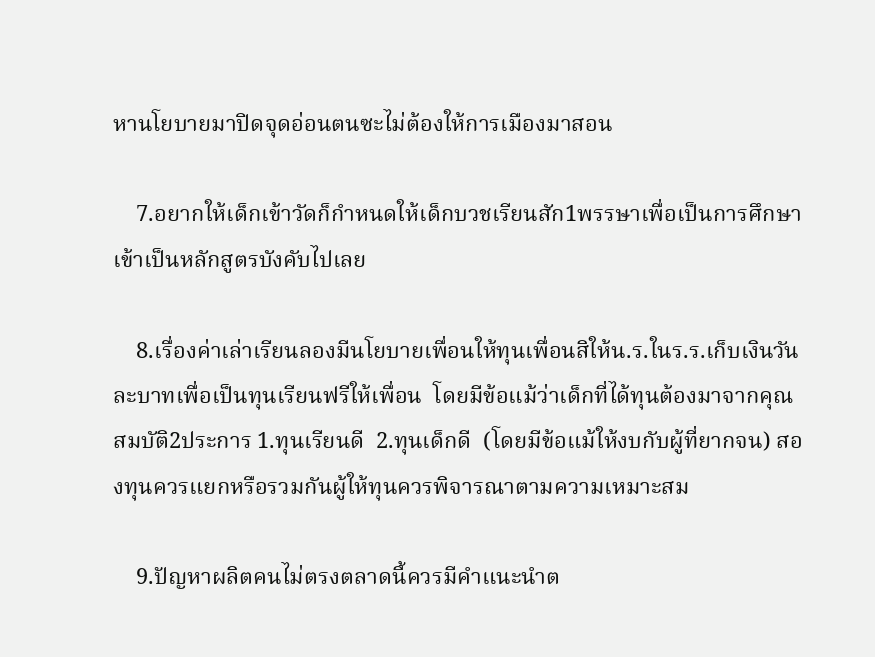หานโยบายมาปิดจุดอ่อนตนซะไม่ต้องให้การเมืองมาสอน

    7.อยากให้เด็กเข้าวัดก็กำหนดให้เด็กบวชเรียนสัก1พรรษาเพื่อเป็นการศึกษาเข้าเป็นหลักสูตรบังคับไปเลย

    8.เรื่องค่าเล่าเรียนลองมีนโยบายเพื่อนให้ทุนเพื่อนสิให้น.ร.ในร.ร.เก็บเงินวันละบาทเพื่อเป็นทุนเรียนฟรีให้เพื่อน  โดยมีข้อแม้ว่าเด็กที่ได้ทุนต้องมาจากคุณสมบัติ2ประการ 1.ทุนเรียนดี  2.ทุนเด็กดี  (โดยมีข้อแม้ให้งบกับผู้ที่ยากจน) สองทุนควรแยกหรือรวมกันผู้ให้ทุนควรพิจารณาตามความเหมาะสม

    9.ปัญหาผลิตคนไม่ตรงตลาดนี้ควรมีคำแนะนำต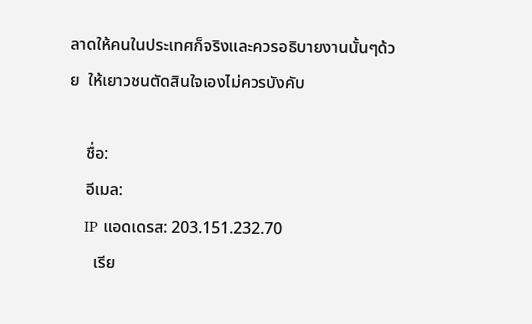ลาดให้คนในประเทศก็จริงและควรอธิบายงานนั้นๆด้วย  ให้เยาวชนตัดสินใจเองไม่ควรบังคับ

    ชื่อ:
    อีเมล:
    IP แอดเดรส: 203.151.232.70
      เรีย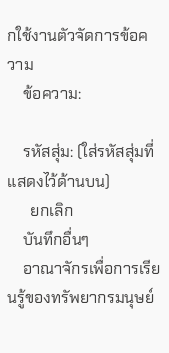กใช้งานตัวจัดการข้อความ
    ข้อความ:

    รหัสสุ่ม: (ใส่รหัสสุ่มที่แสดงไว้ด้านบน)
      ยกเลิก
    บันทึกอื่นๆ
    อาณาจักรเพื่อการเรียนรู้ของทรัพยากรมนุษย์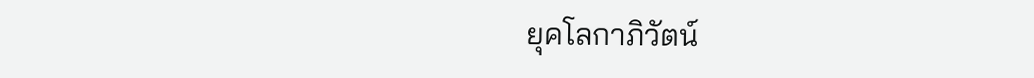ยุคโลกาภิวัตน์